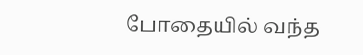போதையில் வந்த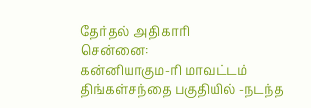தேர்தல் அதிகாரி
சென்னை:
கன்னியாகும-ரி மாவட்டம் திங்கள்சந்தை பகுதியில் -நடந்த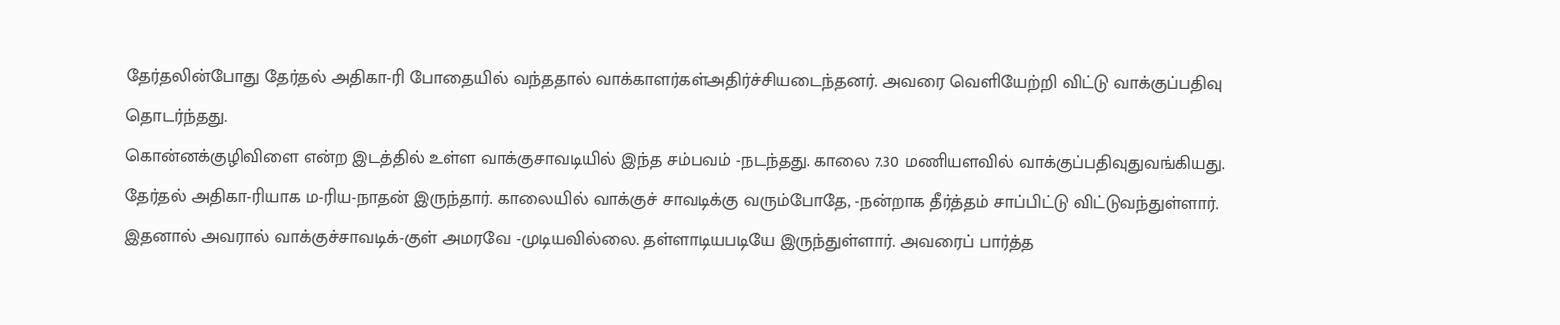தேர்தலின்போது தேர்தல் அதிகா-ரி போதையில் வந்ததால் வாக்காளர்கள்அதிர்ச்சியடைந்தனர். அவரை வெளியேற்றி விட்டு வாக்குப்பதிவு தொடர்ந்தது.
கொன்னக்குழிவிளை என்ற இடத்தில் உள்ள வாக்குசாவடியில் இந்த சம்பவம் -நடந்தது. காலை 7.30 மணியளவில் வாக்குப்பதிவுதுவங்கியது. தேர்தல் அதிகா-ரியாக ம-ரிய-நாதன் இருந்தார். காலையில் வாக்குச் சாவடிக்கு வரும்போதே, -நன்றாக தீர்த்தம் சாப்பிட்டு விட்டுவந்துள்ளார்.
இதனால் அவரால் வாக்குச்சாவடிக்-குள் அமரவே -முடியவில்லை. தள்ளாடியபடியே இருந்துள்ளார். அவரைப் பார்த்த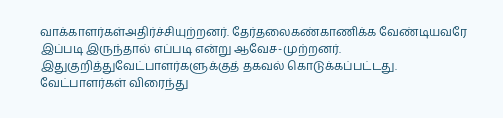வாக்காளர்கள்அதிர்ச்சியுற்றனர். தேர்தலைகண்காணிக்க வேண்டியவரே இப்படி இருந்தால் எப்படி என்று ஆவேச-முற்றனர். இதுகுறித்துவேட்பாளர்களுக்குத் தகவல் கொடுக்கப்பட்டது.
வேட்பாளர்கள் விரைந்து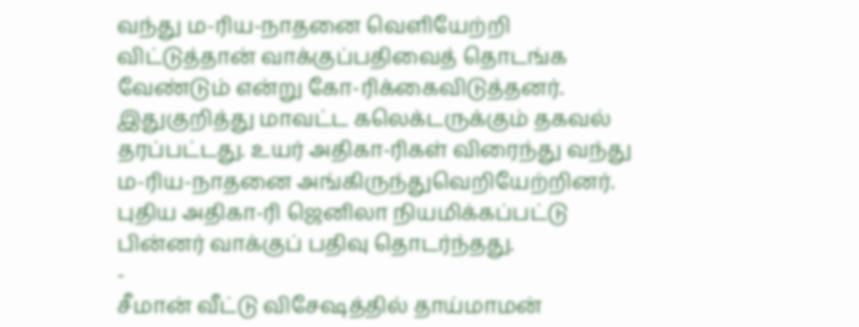வந்து ம-ரிய-நாதனை வெளியேற்றி விட்டுத்தான் வாக்குப்பதிவைத் தொடங்க வேண்டும் என்று கோ-ரிக்கைவிடுத்தனர். இதுகுறித்து மாவட்ட கலெக்டருக்கும் தகவல் தரப்பட்டது. உயர் அதிகா-ரிகள் விரைந்து வந்து ம-ரிய-நாதனை அங்கிருந்துவெறியேற்றினர். புதிய அதிகா-ரி ஜெனிலா நியமிக்கப்பட்டு பின்னர் வாக்குப் பதிவு தொடர்ந்தது.
-
சீமான் வீட்டு விசேஷத்தில் தாய்மாமன்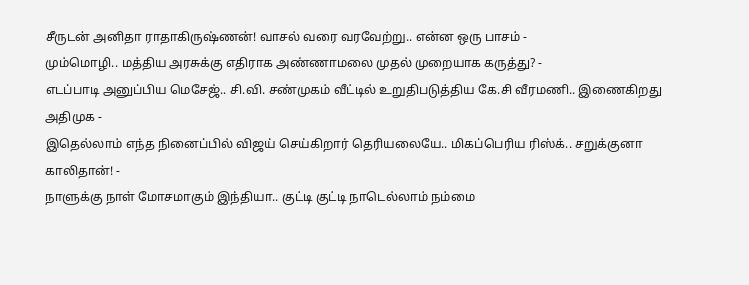சீருடன் அனிதா ராதாகிருஷ்ணன்! வாசல் வரை வரவேற்று.. என்ன ஒரு பாசம் -
மும்மொழி.. மத்திய அரசுக்கு எதிராக அண்ணாமலை முதல் முறையாக கருத்து? -
எடப்பாடி அனுப்பிய மெசேஜ்.. சி.வி. சண்முகம் வீட்டில் உறுதிபடுத்திய கே.சி வீரமணி.. இணைகிறது அதிமுக -
இதெல்லாம் எந்த நினைப்பில் விஜய் செய்கிறார் தெரியலையே.. மிகப்பெரிய ரிஸ்க்.. சறுக்குனா காலிதான்! -
நாளுக்கு நாள் மோசமாகும் இந்தியா.. குட்டி குட்டி நாடெல்லாம் நம்மை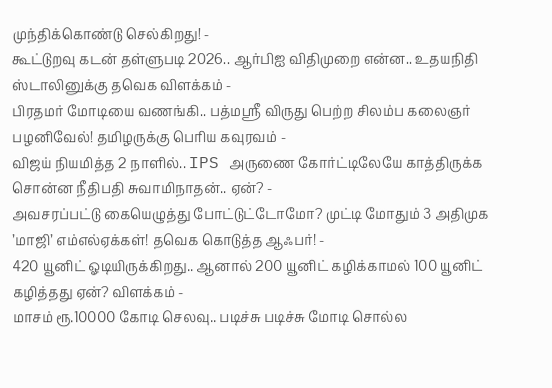முந்திக்கொண்டு செல்கிறது! -
கூட்டுறவு கடன் தள்ளுபடி 2026.. ஆர்பிஐ விதிமுறை என்ன.. உதயநிதி ஸ்டாலினுக்கு தவெக விளக்கம் -
பிரதமர் மோடியை வணங்கி.. பத்மஸ்ரீ விருது பெற்ற சிலம்ப கலைஞர் பழனிவேல்! தமிழருக்கு பெரிய கவுரவம் -
விஜய் நியமித்த 2 நாளில்.. IPS அருணை கோர்ட்டிலேயே காத்திருக்க சொன்ன நீதிபதி சுவாமிநாதன்.. ஏன்? -
அவசரப்பட்டு கையெழுத்து போட்டுட்டோமோ? முட்டி மோதும் 3 அதிமுக ’மாஜி’ எம்எல்ஏக்கள்! தவெக கொடுத்த ஆஃபர்! -
420 யூனிட் ஓடியிருக்கிறது.. ஆனால் 200 யூனிட் கழிக்காமல் 100 யூனிட் கழித்தது ஏன்? விளக்கம் -
மாசம் ரூ.10000 கோடி செலவு.. படிச்சு படிச்சு மோடி சொல்ல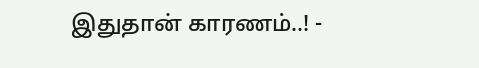இதுதான் காரணம்..! -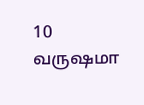10 வருஷமா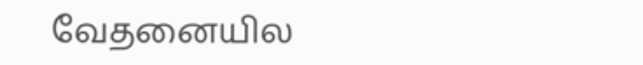வேதனையில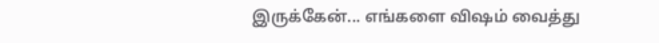இருக்கேன்... எங்களை விஷம் வைத்து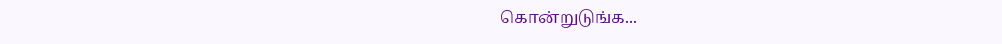கொன்றுடுங்க...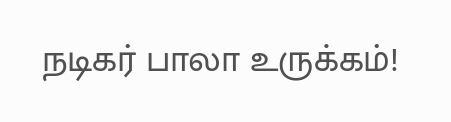நடிகர் பாலா உருக்கம்!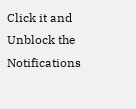Click it and Unblock the Notifications